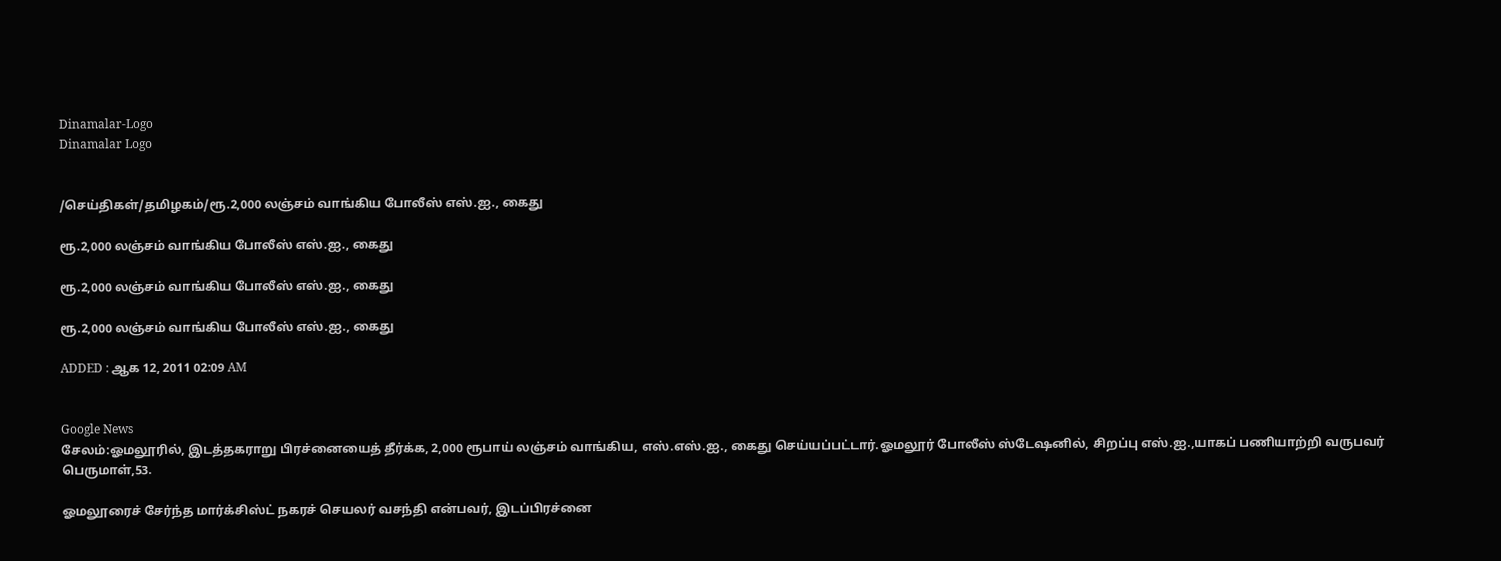Dinamalar-Logo
Dinamalar Logo


/செய்திகள்/தமிழகம்/ரூ.2,000 லஞ்சம் வாங்கிய போலீஸ் எஸ்.ஐ., கைது

ரூ.2,000 லஞ்சம் வாங்கிய போலீஸ் எஸ்.ஐ., கைது

ரூ.2,000 லஞ்சம் வாங்கிய போலீஸ் எஸ்.ஐ., கைது

ரூ.2,000 லஞ்சம் வாங்கிய போலீஸ் எஸ்.ஐ., கைது

ADDED : ஆக 12, 2011 02:09 AM


Google News
சேலம்:ஓமலூரில், இடத்தகராறு பிரச்னையைத் தீர்க்க, 2,000 ரூபாய் லஞ்சம் வாங்கிய, எஸ்.எஸ்.ஐ., கைது செய்யப்பட்டார்.ஓமலூர் போலீஸ் ஸ்டேஷனில், சிறப்பு எஸ்.ஐ.,யாகப் பணியாற்றி வருபவர் பெருமாள்,53.

ஓமலூரைச் சேர்ந்த மார்க்சிஸ்ட் நகரச் செயலர் வசந்தி என்பவர், இடப்பிரச்னை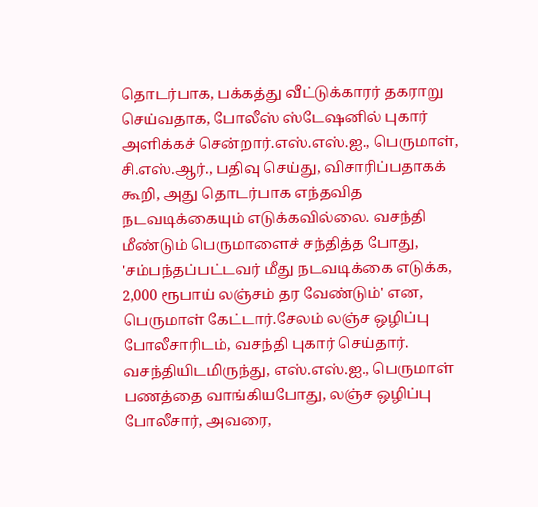தொடர்பாக, பக்கத்து வீட்டுக்காரர் தகராறு செய்வதாக, போலீஸ் ஸ்டேஷனில் புகார் அளிக்கச் சென்றார்.எஸ்.எஸ்.ஐ., பெருமாள், சி.எஸ்.ஆர்., பதிவு செய்து, விசாரிப்பதாகக் கூறி, அது தொடர்பாக எந்தவித நடவடிக்கையும் எடுக்கவில்லை. வசந்தி மீண்டும் பெருமாளைச் சந்தித்த போது, 'சம்பந்தப்பட்டவர் மீது நடவடிக்கை எடுக்க, 2,000 ரூபாய் லஞ்சம் தர வேண்டும்' என, பெருமாள் கேட்டார்.சேலம் லஞ்ச ஒழிப்பு போலீசாரிடம், வசந்தி புகார் செய்தார். வசந்தியிடமிருந்து, எஸ்.எஸ்.ஐ., பெருமாள் பணத்தை வாங்கியபோது, லஞ்ச ஒழிப்பு போலீசார், அவரை,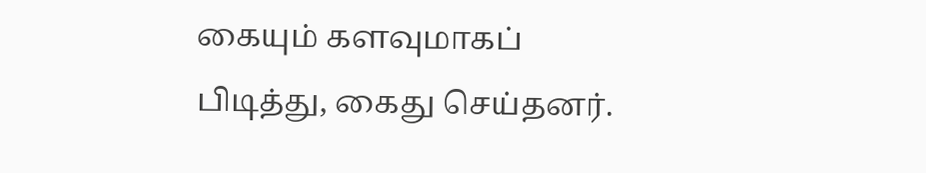கையும் களவுமாகப் பிடித்து, கைது செய்தனர்.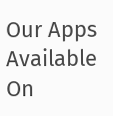Our Apps Available On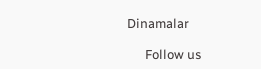Dinamalar

      Follow us